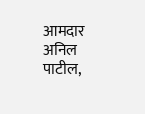आमदार अनिल पाटील,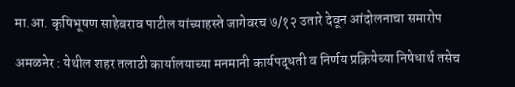मा.आ. कृषिभूषण साहेबराव पाटील यांच्याहस्ते जागेवरच ७/१२ उतारे देवून आंदोलनाचा समारोप

अमळनेर : येथील शहर तलाठी कार्यालयाच्या मनमानी कार्यपद्धती व निर्णय प्रक्रियेच्या निषेधार्थ तसेच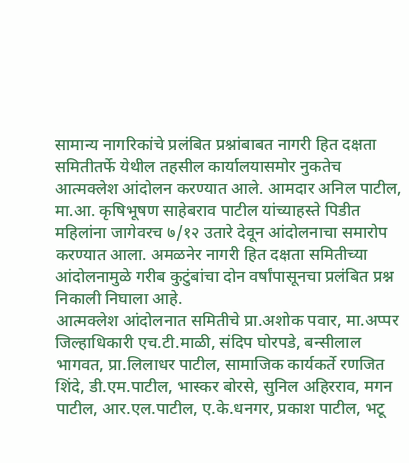सामान्य नागरिकांचे प्रलंबित प्रश्नांबाबत नागरी हित दक्षता समितीतर्फे येथील तहसील कार्यालयासमोर नुकतेच आत्मक्लेश आंदोलन करण्यात आले. आमदार अनिल पाटील, मा.आ. कृषिभूषण साहेबराव पाटील यांच्याहस्ते पिडीत महिलांना जागेवरच ७/१२ उतारे देवून आंदोलनाचा समारोप करण्यात आला. अमळनेर नागरी हित दक्षता समितीच्या आंदोलनामुळे गरीब कुटुंबांचा दोन वर्षांपासूनचा प्रलंबित प्रश्न निकाली निघाला आहे.
आत्मक्लेश आंदोलनात समितीचे प्रा.अशोक पवार, मा.अप्पर जिल्हाधिकारी एच.टी.माळी, संदिप घोरपडे, बन्सीलाल भागवत, प्रा.लिलाधर पाटील, सामाजिक कार्यकर्ते रणजित शिंदे, डी.एम.पाटील, भास्कर बोरसे, सुनिल अहिरराव, मगन पाटील, आर.एल.पाटील, ए.के.धनगर, प्रकाश पाटील, भटू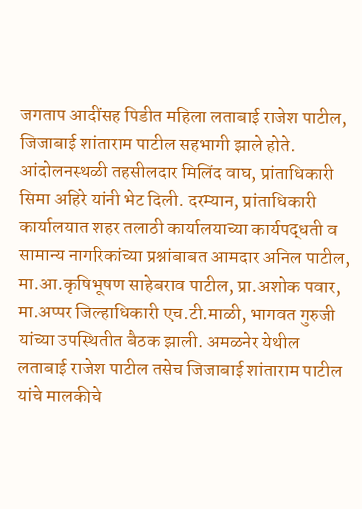जगताप आदींसह पिडीत महिला लताबाई राजेश पाटील, जिजाबाई शांताराम पाटील सहभागी झाले होते. आंदोलनस्थळी तहसीलदार मिलिंद वाघ, प्रांताधिकारी सिमा अहिरे यांनी भेट दिली. दरम्यान, प्रांताधिकारी कार्यालयात शहर तलाठी कार्यालयाच्या कार्यपद्धती व सामान्य नागरिकांच्या प्रश्नांबाबत आमदार अनिल पाटील, मा.आ.कृषिभूषण साहेबराव पाटील, प्रा.अशोक पवार, मा.अप्पर जिल्हाधिकारी एच.टी.माळी, भागवत गुरुजी यांच्या उपस्थितीत बैठक झाली. अमळनेर येथील लताबाई राजेश पाटील तसेच जिजाबाई शांताराम पाटील यांचे मालकीचे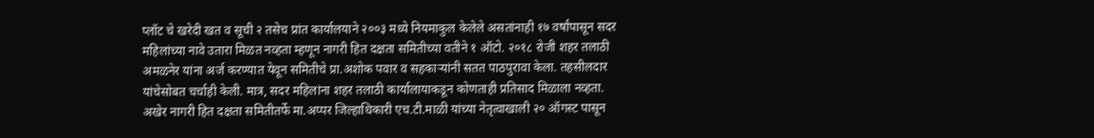प्लॉट चे खरेदी खत व सूची २ तसेच प्रांत कार्यालयाने २००३ मध्ये नियमाकुल केलेले असतांनाही १७ वर्षांपासून सदर महिलांच्या नावे उतारा मिळत नव्हता म्हणून नागरी हित दक्षता समितीच्या वतीने १ ऑटो. २०१८ रोजी शहर तलाठी अमळनेर यांना अर्ज करण्यात येवून समितीचे प्रा.अशोक पवार व सहकाऱ्यांनी सतत पाठपुरावा केला. तहसीलदार यांचेसोबत चर्चाही केली. मात्र, सदर महिलांना शहर तलाठी कार्यालायाकडून कोणताही प्रतिसाद मिळाला नव्हता. अखेर नागरी हित दक्षता समितीतर्फे मा.अप्पर जिल्हाधिकारी एच.टी.माळी यांच्या नेतृत्वाखाली २० ऑगस्ट पासून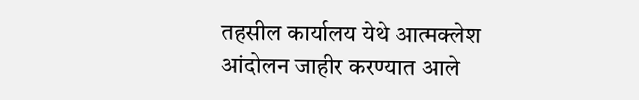तहसील कार्यालय येथे आत्मक्लेश आंदोलन जाहीर करण्यात आले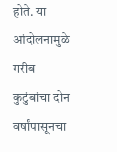होते. या आंदोलनामुळे गरीब कुटुंबांचा दोन वर्षांपासूनचा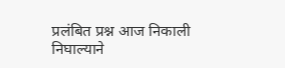प्रलंबित प्रश्न आज निकाली निघाल्याने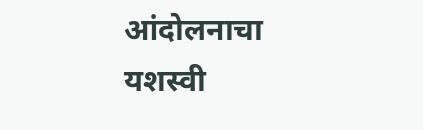आंदोलनाचा यशस्वी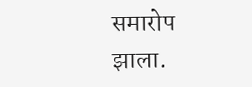समारोप झाला.